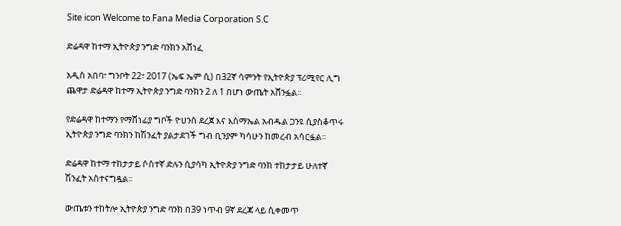Site icon Welcome to Fana Media Corporation S.C

ድሬዳዋ ከተማ ኢትዮጵያ ንግድ ባንክን አሸነፈ

አዲስ አበባ፣ ግንቦት 22፣ 2017 (ኤፍ ኤም ሲ) በ32ኛ ሳምንት የኢትዮጵያ ፕሪሚየር ሊግ ጨዋታ ድሬዳዋ ከተማ ኢትዮጵያ ንግድ ባንክን 2 ለ 1 በሆነ ውጤት አሸንፏል፡፡

የድሬዳዋ ከተማን የማሸነፊያ ግቦች ዮሀንስ ደረጀ እና እስማኤል አብዱል ጋንዩ ሲያስቆጥሩ ኢትዮጵያ ንግድ ባንክን ከሽንፈት ያልታደገች ግብ ቢንያም ካሳሁን ከመረብ አሳርፏል፡፡

ድሬዳዋ ከተማ ተከታታይ ሶስተኛ ድሉን ሲያሳካ ኢትዮጵያ ንግድ ባንክ ተከታታይ ሁለተኛ ሽንፈት አስተናግዷል፡፡

ውጤቱን ተከትሎ ኢትዮጵያ ንግድ ባንክ በ39 ነጥብ 9ኛ ደረጃ ላይ ሲቀመጥ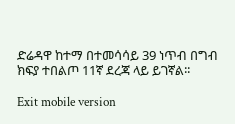ድሬዳዋ ከተማ በተመሳሳይ 39 ነጥብ በግብ ክፍያ ተበልጦ 11ኛ ደረጃ ላይ ይገኛል፡፡

Exit mobile version